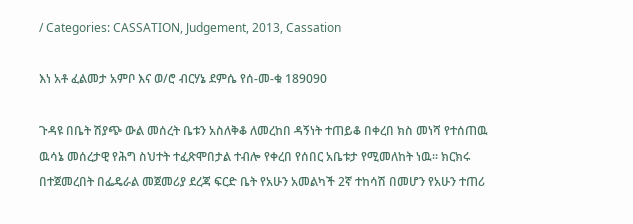/ Categories: CASSATION, Judgement, 2013, Cassation

እነ አቶ ፈልመታ አምቦ እና ወ/ሮ ብርሃኔ ደምሴ የሰ-መ-ቁ 189090

ጉዳዩ በቤት ሽያጭ ውል መሰረት ቤቱን አስለቅቆ ለመረከበ ዳኝነት ተጠይቆ በቀረበ ክስ መነሻ የተሰጠዉ ዉሳኔ መሰረታዊ የሕግ ስህተት ተፈጽሞበታል ተብሎ የቀረበ የሰበር አቤቱታ የሚመለከት ነዉ፡፡ ክርክሩ በተጀመረበት በፌዴራል መጀመሪያ ደረጃ ፍርድ ቤት የአሁን አመልካች 2ኛ ተከሳሽ በመሆን የአሁን ተጠሪ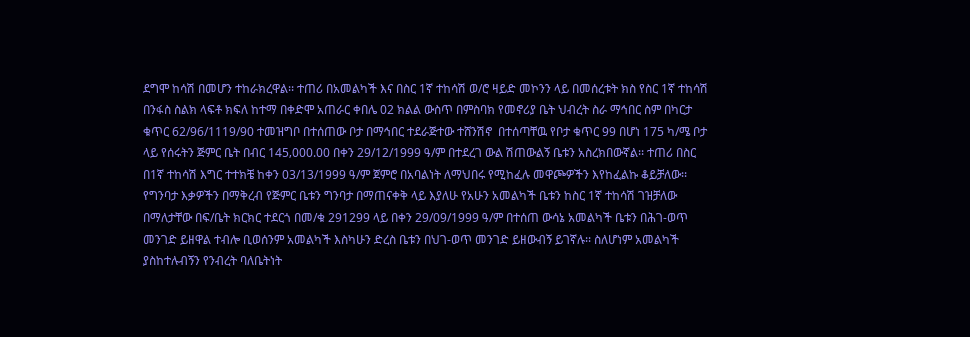ደግሞ ከሳሽ በመሆን ተከራክረዋል፡፡ ተጠሪ በአመልካች እና በስር 1ኛ ተከሳሽ ወ/ሮ ዛይድ መኮንን ላይ በመሰረቱት ክስ የስር 1ኛ ተከሳሽ በንፋስ ስልክ ላፍቶ ክፍለ ከተማ በቀድሞ አጠራር ቀበሌ 02 ክልል ውስጥ በምስባክ የመኖሪያ ቤት ህብረት ስራ ማኅበር ስም በካርታ ቁጥር 62/96/1119/90 ተመዝግቦ በተሰጠው ቦታ በማኅበር ተደራጅተው ተሸንሽኖ  በተሰጣቸዉ የቦታ ቁጥር 99 በሆነ 175 ካ/ሜ ቦታ ላይ የሰሩትን ጅምር ቤት በብር 145‚000.00 በቀን 29/12/1999 ዓ/ም በተደረገ ውል ሽጠውልኝ ቤቱን አስረክበውኛል፡፡ ተጠሪ በስር በ1ኛ ተከሳሽ እግር ተተክቼ ከቀን 03/13/1999 ዓ/ም ጀምሮ በአባልነት ለማህበሩ የሚከፈሉ መዋጮዎችን እየከፈልኩ ቆይቻለው፡፡የግንባታ እቃዎችን በማቅረብ የጅምር ቤቱን ግንባታ በማጠናቀቅ ላይ እያለሁ የአሁን አመልካች ቤቱን ከስር 1ኛ ተከሳሽ ገዝቻለው በማለታቸው በፍ/ቤት ክርክር ተደርጎ በመ/ቁ 291299 ላይ በቀን 29/09/1999 ዓ/ም በተሰጠ ውሳኔ አመልካች ቤቱን በሕገ-ወጥ መንገድ ይዘዋል ተብሎ ቢወሰንም አመልካች እስካሁን ድረስ ቤቱን በህገ-ወጥ መንገድ ይዘውብኝ ይገኛሉ፡፡ ስለሆነም አመልካች ያስከተሉብኝን የንብረት ባለቤትነት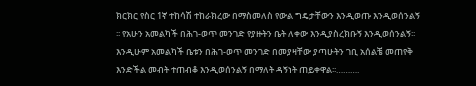ክርክር የስር 1ኛ ተከሳሽ ተከራክረው በማስመለስ የውል ግዴታቸውን እንዲወጡ እንዲወሰንልኝ ፡፡ የአሁን አመልካች በሕገ-ወጥ መንገድ የያዙትን ቤት ለቀው እንዲያስረክቡኝ እንዲወሰንልኝ፡፡እንዲሁም አመልካች ቤቱን በሕገ-ወጥ መንገድ በመያዛቸው ያጣሁትን ገቢ አሰልቼ መጠየቅ እንድችል መብት ተጠብቆ እንዲወሰንልኝ በማለት ዳኝነት ጠይቀዋል፡፡……….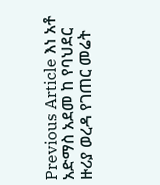Previous Article እነ አቶ አድማስ አደመ ከ የባህደር ዙሪያ ወረዳ የገጠር መሬት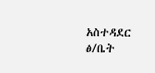አስተዳደር ፅ/ቤት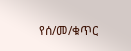የሰ/መ/ቁጥር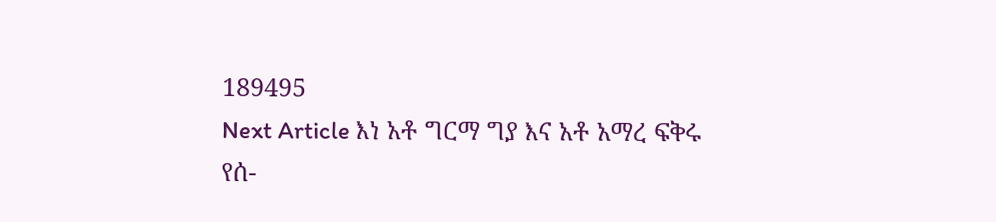189495
Next Article እነ አቶ ግርማ ግያ እና አቶ አማረ ፍቅሩ የሰ-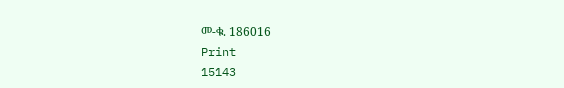መ-ቁ. 186016
Print
15143